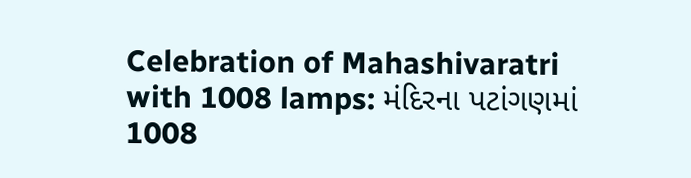Celebration of Mahashivaratri with 1008 lamps: મંદિરના પટાંગણમાં 1008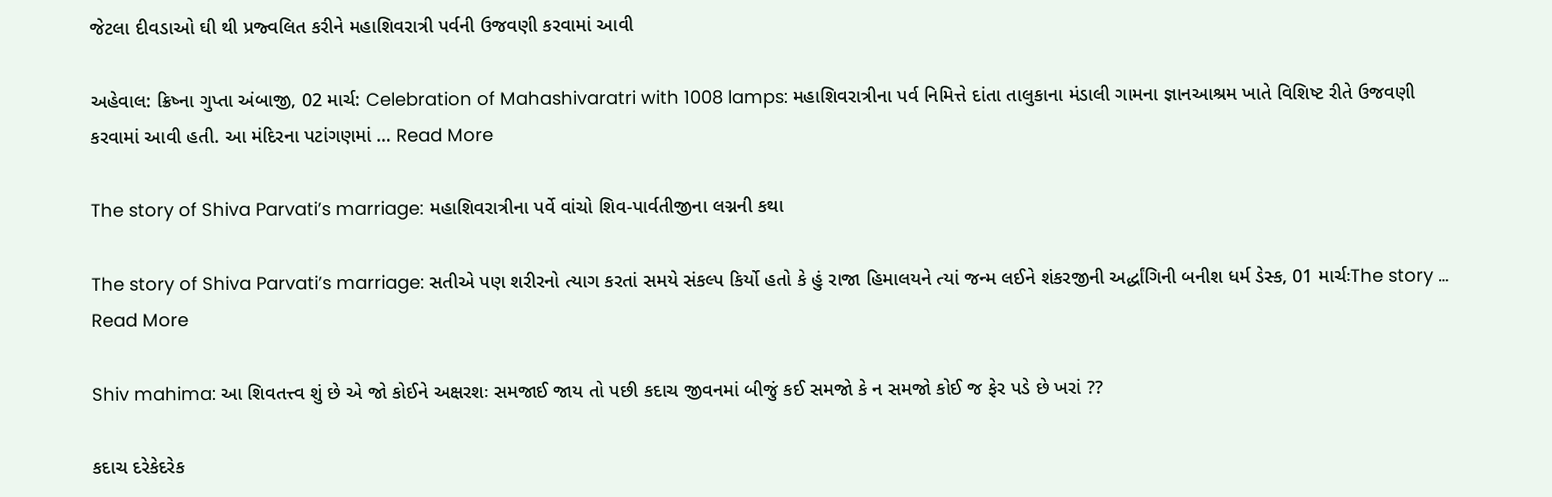જેટલા દીવડાઓ ઘી થી પ્રજ્વલિત કરીને મહાશિવરાત્રી પર્વની ઉજવણી કરવામાં આવી

અહેવાલ: ક્રિષ્ના ગુપ્તા અંબાજી, 02 માર્ચ: Celebration of Mahashivaratri with 1008 lamps: મહાશિવરાત્રીના પર્વ નિમિત્તે દાંતા તાલુકાના મંડાલી ગામના જ્ઞાનઆશ્રમ ખાતે વિશિષ્ટ રીતે ઉજવણી કરવામાં આવી હતી. આ મંદિરના પટાંગણમાં … Read More

The story of Shiva Parvati’s marriage: મહાશિવરાત્રીના પર્વે વાંચો શિવ-પાર્વતીજીના લગ્નની કથા

The story of Shiva Parvati’s marriage: સતીએ પણ શરીરનો ત્યાગ કરતાં સમયે સંકલ્પ કિર્યો હતો કે હું રાજા હિમાલયને ત્યાં જન્મ લઈને શંકરજીની અર્દ્ધાંગિની બનીશ ધર્મ ડેસ્ક, 01 માર્ચઃThe story … Read More

Shiv mahima: આ શિવતત્ત્વ શું છે એ જો કોઈને અક્ષરશઃ સમજાઈ જાય તો પછી કદાચ જીવનમાં બીજું કઈ સમજો કે ન સમજો કોઈ જ ફેર પડે છે ખરાં ??

કદાચ દરેકેદરેક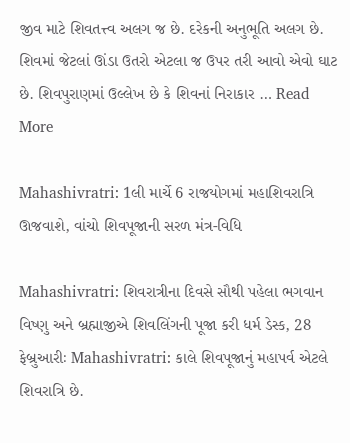જીવ માટે શિવતત્ત્વ અલગ જ છે. દરેકની અનુભૂતિ અલગ છે. શિવમાં જેટલાં ઊંડા ઉતરો એટલા જ ઉપર તરી આવો એવો ઘાટ છે. શિવપુરાણમાં ઉલ્લેખ છે કે શિવનાં નિરાકાર … Read More

Mahashivratri: 1લી માર્ચે 6 રાજયોગમાં મહાશિવરાત્રિ ઊજવાશે, વાંચો શિવપૂજાની સરળ મંત્ર-વિધિ

Mahashivratri: શિવરાત્રીના દિવસે સૌથી પહેલા ભગવાન વિષ્ણુ અને બ્રહ્માજીએ શિવલિંગની પૂજા કરી ધર્મ ડેસ્ક, 28 ફેબ્રુઆરીઃ Mahashivratri: કાલે શિવપૂજાનું મહાપર્વ એટલે શિવરાત્રિ છે.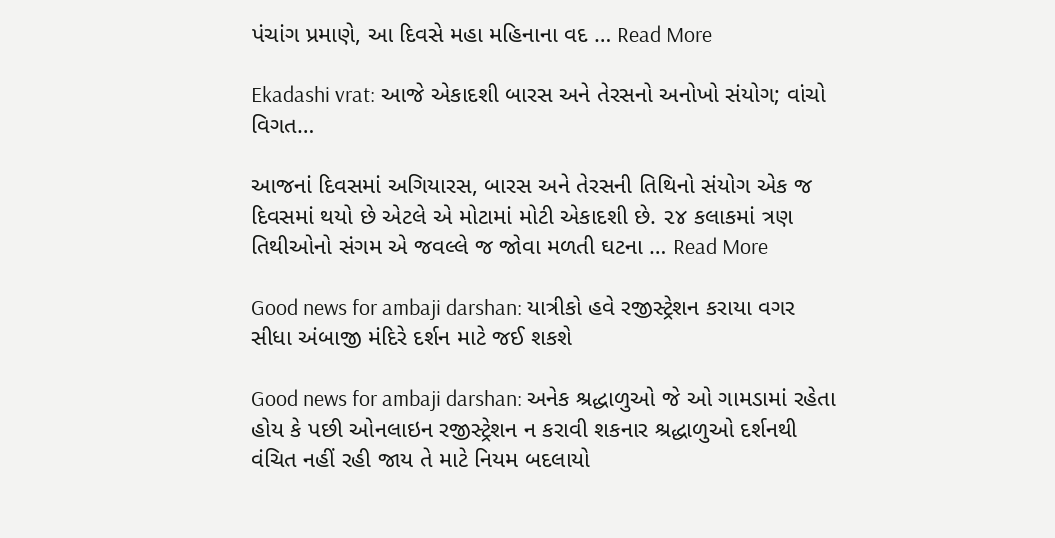પંચાંગ પ્રમાણે, આ દિવસે મહા મહિનાના વદ … Read More

Ekadashi vrat: આજે એકાદશી બારસ અને તેરસનો અનોખો સંયોગ; વાંચો વિગત…

આજનાં દિવસમાં અગિયારસ, બારસ અને તેરસની તિથિનો સંયોગ એક જ દિવસમાં થયો છે એટલે એ મોટામાં મોટી એકાદશી છે. ૨૪ કલાકમાં ત્રણ તિથીઓનો સંગમ એ જવલ્લે જ જોવા મળતી ઘટના … Read More

Good news for ambaji darshan: યાત્રીકો હવે રજીસ્ટ્રેશન કરાયા વગર સીધા અંબાજી મંદિરે દર્શન માટે જઈ શકશે

Good news for ambaji darshan: અનેક શ્રદ્ધાળુઓ જે ઓ ગામડામાં રહેતા હોય કે પછી ઓનલાઇન રજીસ્ટ્રેશન ન કરાવી શકનાર શ્રદ્ધાળુઓ દર્શનથી વંચિત નહીં રહી જાય તે માટે નિયમ બદલાયો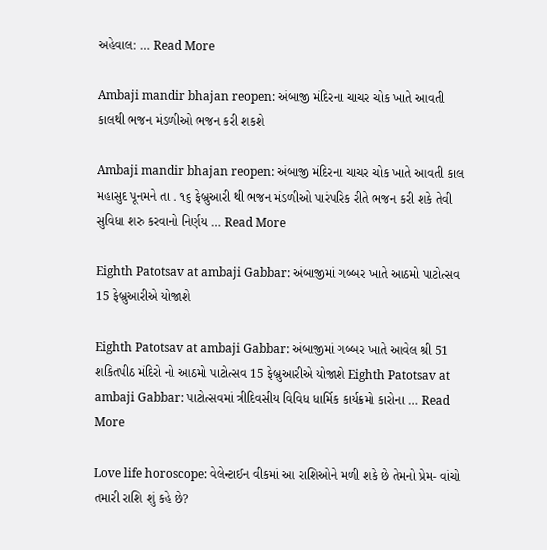અહેવાલ: … Read More

Ambaji mandir bhajan reopen: અંબાજી મંદિરના ચાચર ચોક ખાતે આવતી કાલથી ભજન મંડળીઓ ભજન કરી શકશે

Ambaji mandir bhajan reopen: અંબાજી મંદિરના ચાચર ચોક ખાતે આવતી કાલ મહાસુદ પૂનમને તા . ૧૬ ફેબ્રુઆરી થી ભજન મંડળીઓ પારંપરિક રીતે ભજન કરી શકે તેવી સુવિધા શરુ કરવાનો નિર્ણય … Read More

Eighth Patotsav at ambaji Gabbar: અંબાજીમાં ગબ્બર ખાતે આઠમો પાટોત્સવ 15 ફેબ્રુઆરીએ યોજાશે

Eighth Patotsav at ambaji Gabbar: અંબાજીમાં ગબ્બર ખાતે આવેલ શ્રી 51 શકિતપીઠ મંદિરો નો આઠમો પાટોત્સવ 15 ફેબ્રુઆરીએ યોજાશે Eighth Patotsav at ambaji Gabbar: પાટોત્સવમાં ત્રીદિવસીય વિવિધ ધાર્મિક કાર્યક્રમો કારોના … Read More

Love life horoscope: વેલેન્ટાઈન વીકમાં આ રાશિઓને મળી શકે છે તેમનો પ્રેમ- વાંચો તમારી રાશિ શું કહે છે?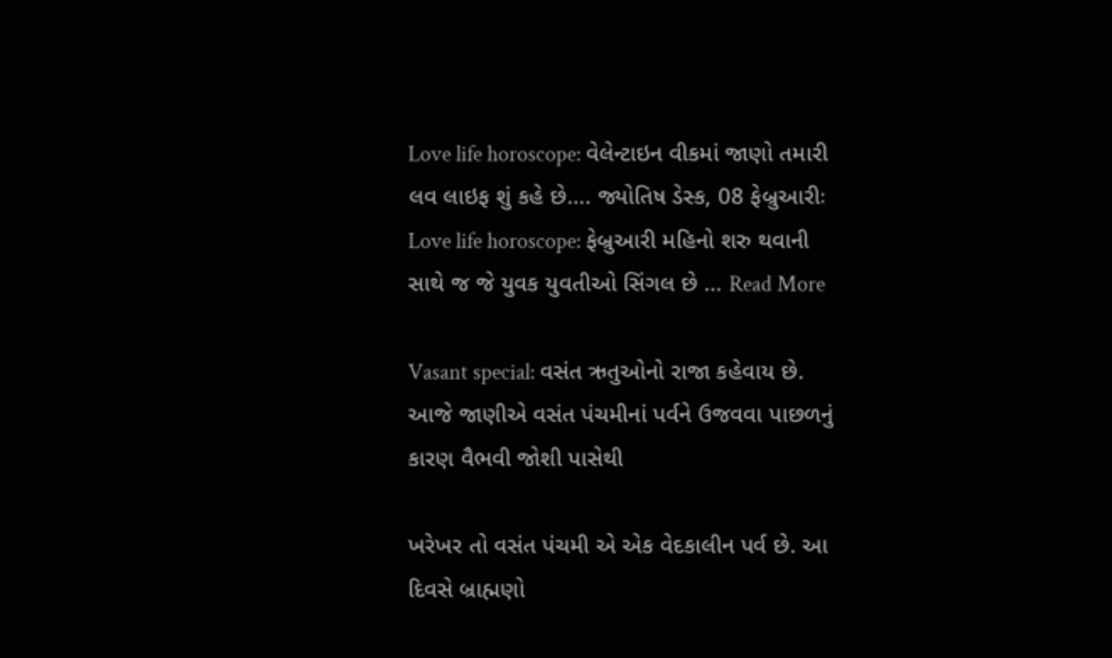Love life horoscope: વેલેન્ટાઇન વીકમાં જાણો તમારી લવ લાઇફ શું કહે છે…. જ્યોતિષ ડેસ્ક, 08 ફેબ્રુઆરીઃ Love life horoscope: ફેબ્રુઆરી મહિનો શરુ થવાની સાથે જ જે યુવક યુવતીઓ સિંગલ છે … Read More

Vasant special: વસંત ઋતુઓનો રાજા કહેવાય છે. આજે જાણીએ વસંત પંચમીનાં પર્વને ઉજવવા પાછળનું કારણ વૈભવી જોશી પાસેથી

ખરેખર તો વસંત પંચમી એ એક વેદકાલીન પર્વ છે. આ દિવસે બ્રાહ્મણો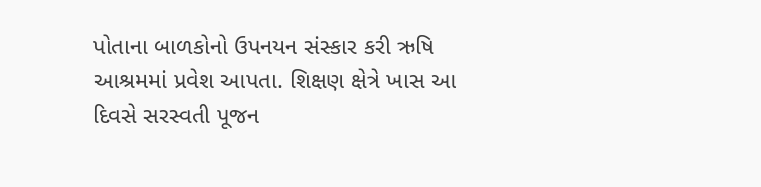પોતાના બાળકોનો ઉપનયન સંસ્કાર કરી ઋષિ આશ્રમમાં પ્રવેશ આપતા. શિક્ષણ ક્ષેત્રે ખાસ આ દિવસે સરસ્વતી પૂજન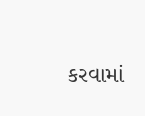કરવામાં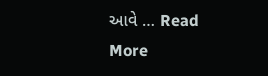આવે … Read More